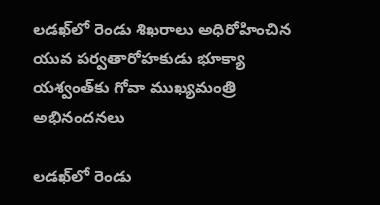లడఖ్‌లో రెండు శిఖరాలు అధిరోహించిన యువ పర్వతారోహకుడు భూక్యా యశ్వంత్‌కు గోవా ముఖ్యమంత్రి అభినందనలు

లడఖ్‌లో రెండు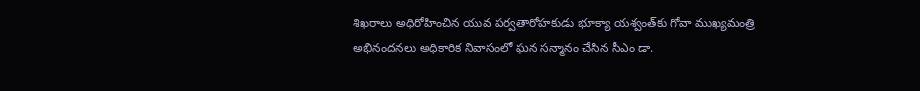శిఖరాలు అధిరోహించిన యువ పర్వతారోహకుడు భూక్యా యశ్వంత్‌కు గోవా ముఖ్యమంత్రి అభినందనలు అధికారిక నివాసంలో ఘన సన్మానం చేసిన సీఎం డా.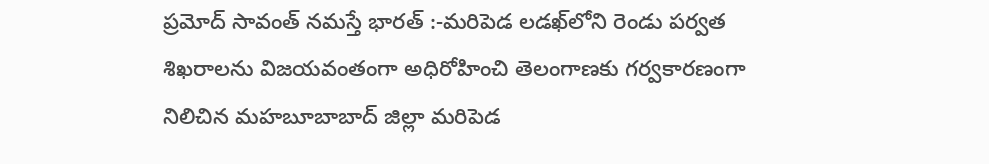ప్రమోద్ సావంత్ నమస్తే భారత్ :-మరిపెడ లడఖ్‌లోని రెండు పర్వత శిఖరాలను విజయవంతంగా అధిరోహించి తెలంగాణకు గర్వకారణంగా నిలిచిన మహబూబాబాద్ జిల్లా మరిపెడ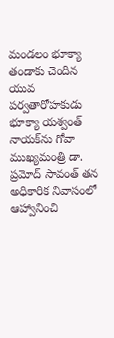మండలం భూక్యా తండాకు చెందిన యువ పర్వతారోహకుడు భూక్యా యశ్వంత్ నాయక్‌ను గోవా ముఖ్యమంత్రి డా. ప్రమోద్ సావంత్ తన అధికారిక నివాసంలో ఆహ్వానించి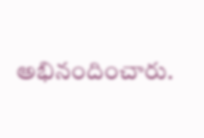అభినందించారు.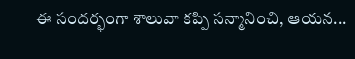ఈ సందర్భంగా శాలువా కప్పి సన్మానించి, ఆయన...